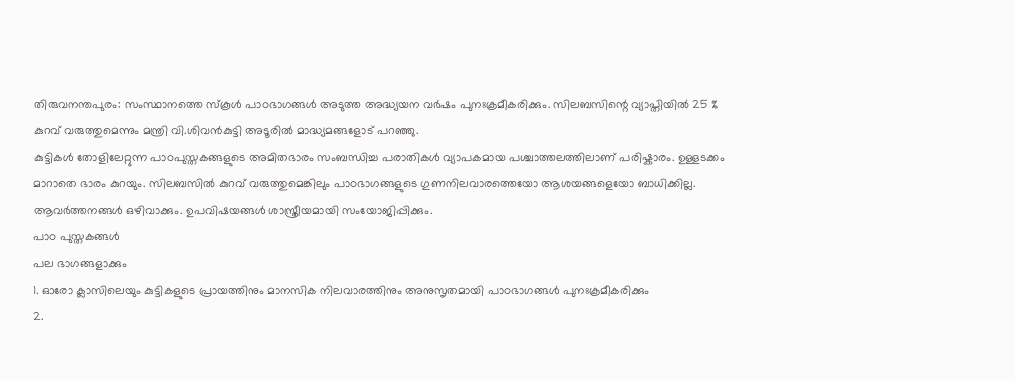തിരുവനന്തപുരം: സംസ്ഥാനത്തെ സ്കൂൾ പാഠഭാഗങ്ങൾ അടുത്ത അദ്ധ്യയന വർഷം പുനഃക്രമീകരിക്കും. സിലബസിന്റെ വ്യാപ്തിയിൽ 25 % കുറവ് വരുത്തുമെന്നും മന്ത്രി വി.ശിവൻകുട്ടി അടൂരിൽ മാദ്ധ്യമങ്ങളോട് പറഞ്ഞു.
കുട്ടികൾ തോളിലേറ്റുന്ന പാഠപുസ്തകങ്ങളുടെ അമിതഭാരം സംബന്ധിച്ച പരാതികൾ വ്യാപകമായ പശ്ചാത്തലത്തിലാണ് പരിഷ്കാരം. ഉള്ളടക്കം മാറാതെ ഭാരം കുറയും. സിലബസിൽ കുറവ് വരുത്തുമെങ്കിലും പാഠഭാഗങ്ങളുടെ ഗുണനിലവാരത്തെയോ ആശയങ്ങളെയോ ബാധിക്കില്ല. ആവർത്തനങ്ങൾ ഒഴിവാക്കും. ഉപവിഷയങ്ങൾ ശാസ്ത്രീയമായി സംയോജിപ്പിക്കും.
പാഠ പുസ്തകങ്ങൾ
പല ഭാഗങ്ങളാക്കും
1. ഓരോ ക്ലാസിലെയും കുട്ടികളുടെ പ്രായത്തിനും മാനസിക നിലവാരത്തിനും അനുസൃതമായി പാഠഭാഗങ്ങൾ പുനഃക്രമീകരിക്കും
2.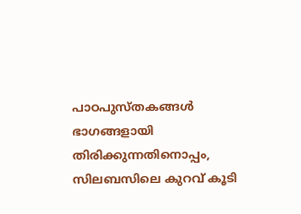പാഠപുസ്തകങ്ങൾ ഭാഗങ്ങളായി തിരിക്കുന്നതിനൊപ്പം, സിലബസിലെ കുറവ് കൂടി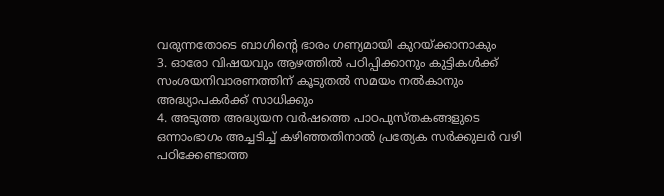വരുന്നതോടെ ബാഗിന്റെ ഭാരം ഗണ്യമായി കുറയ്ക്കാനാകും
3. ഓരോ വിഷയവും ആഴത്തിൽ പഠിപ്പിക്കാനും കുട്ടികൾക്ക് സംശയനിവാരണത്തിന് കൂടുതൽ സമയം നൽകാനും അദ്ധ്യാപകർക്ക് സാധിക്കും
4. അടുത്ത അദ്ധ്യയന വർഷത്തെ പാഠപുസ്തകങ്ങളുടെ ഒന്നാംഭാഗം അച്ചടിച്ച് കഴിഞ്ഞതിനാൽ പ്രത്യേക സർക്കുലർ വഴി പഠിക്കേണ്ടാത്ത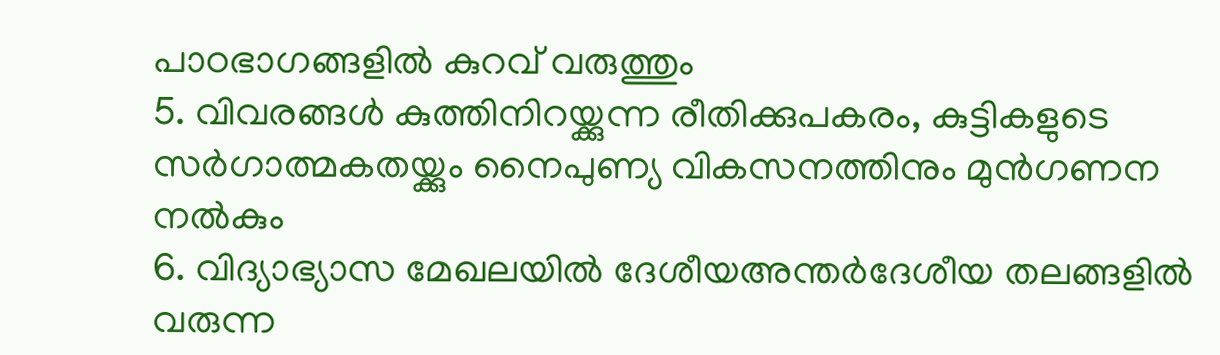പാഠഭാഗങ്ങളിൽ കുറവ് വരുത്തും
5. വിവരങ്ങൾ കുത്തിനിറയ്ക്കുന്ന രീതിക്കുപകരം, കുട്ടികളുടെ സർഗാത്മകതയ്ക്കും നൈപുണ്യ വികസനത്തിനും മുൻഗണന നൽകും
6. വിദ്യാഭ്യാസ മേഖലയിൽ ദേശീയഅന്തർദേശീയ തലങ്ങളിൽ വരുന്ന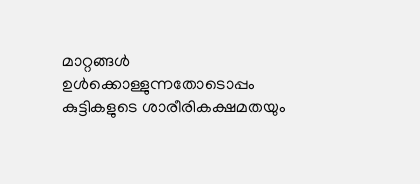മാറ്റങ്ങൾ ഉൾക്കൊള്ളുന്നതോടൊപ്പം കുട്ടികളുടെ ശാരീരികക്ഷമതയും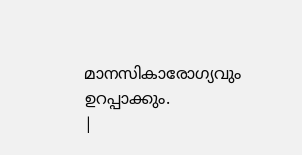മാനസികാരോഗ്യവും ഉറപ്പാക്കും.
|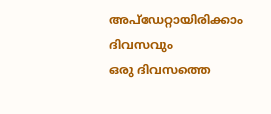അപ്ഡേറ്റായിരിക്കാം ദിവസവും
ഒരു ദിവസത്തെ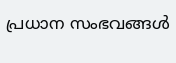പ്രധാന സംഭവങ്ങൾ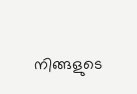നിങ്ങളുടെ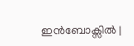ഇൻബോക്സിൽ |